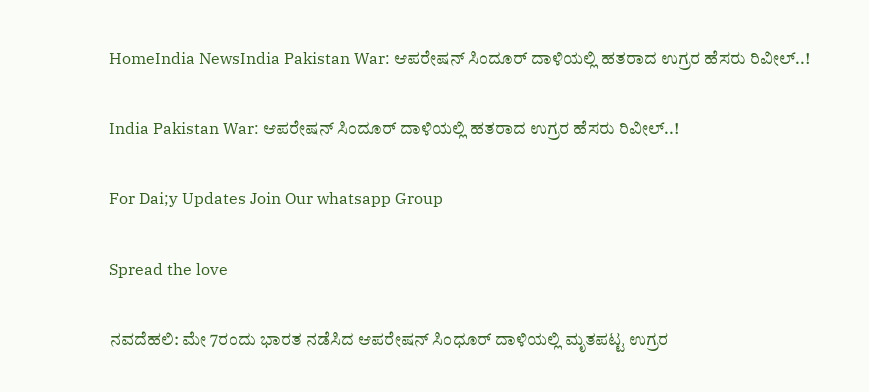HomeIndia NewsIndia Pakistan War: ಆಪರೇಷನ್ ಸಿಂದೂರ್ ದಾಳಿಯಲ್ಲಿ ಹತರಾದ ಉಗ್ರರ ಹೆಸರು ರಿವೀಲ್..!

India Pakistan War: ಆಪರೇಷನ್ ಸಿಂದೂರ್ ದಾಳಿಯಲ್ಲಿ ಹತರಾದ ಉಗ್ರರ ಹೆಸರು ರಿವೀಲ್..!

For Dai;y Updates Join Our whatsapp Group

Spread the love

ನವದೆಹಲಿ: ಮೇ 7ರಂದು ಭಾರತ ನಡೆಸಿದ ಆಪರೇಷನ್ ಸಿಂಧೂರ್ ದಾಳಿಯಲ್ಲಿ ಮೃತಪಟ್ಟ ಉಗ್ರರ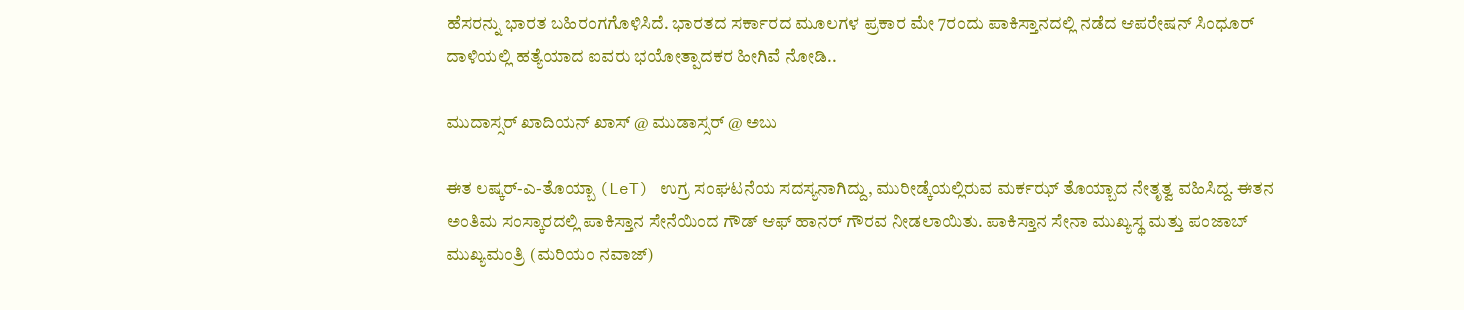ಹೆಸರನ್ನು ಭಾರತ ಬಹಿರಂಗಗೊಳಿಸಿದೆ. ಭಾರತದ ಸರ್ಕಾರದ ಮೂಲಗಳ ಪ್ರಕಾರ ಮೇ 7ರಂದು ಪಾಕಿಸ್ತಾನದಲ್ಲಿ ನಡೆದ ಆಪರೇಷನ್ ಸಿಂಧೂರ್ ದಾಳಿಯಲ್ಲಿ ಹತ್ಯೆಯಾದ ಐವರು ಭಯೋತ್ಪಾದಕರ ಹೀಗಿವೆ ನೋಡಿ..

ಮುದಾಸ್ಸರ್ ಖಾದಿಯನ್ ಖಾಸ್ @ ಮುಡಾಸ್ಸರ್ @ ಅಬು

ಈತ ಲಷ್ಕರ್-ಎ-ತೊಯ್ಬಾ (LeT) ಉಗ್ರ ಸಂಘಟನೆಯ ಸದಸ್ಯನಾಗಿದ್ದು, ಮುರೀಡ್ಕೆಯಲ್ಲಿರುವ ಮರ್ಕಝ್ ತೊಯ್ಬಾದ ನೇತೃತ್ವ ವಹಿಸಿದ್ದ. ಈತನ ಅಂತಿಮ ಸಂಸ್ಕಾರದಲ್ಲಿ ಪಾಕಿಸ್ತಾನ ಸೇನೆಯಿಂದ ಗೌಡ್ ಆಫ್ ಹಾನರ್ ಗೌರವ ನೀಡಲಾಯಿತು. ಪಾಕಿಸ್ತಾನ ಸೇನಾ ಮುಖ್ಯಸ್ಥ ಮತ್ತು ಪಂಜಾಬ್ ಮುಖ್ಯಮಂತ್ರಿ (ಮರಿಯಂ ನವಾಜ್)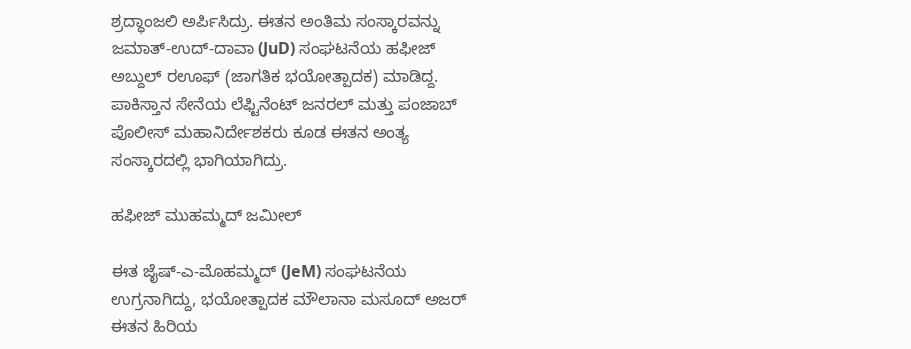ಶ್ರದ್ಧಾಂಜಲಿ ಅರ್ಪಿಸಿದ್ರು. ಈತನ ಅಂತಿಮ ಸಂಸ್ಕಾರವನ್ನು ಜಮಾತ್-ಉದ್-ದಾವಾ (JuD) ಸಂಘಟನೆಯ ಹಫೀಜ್ ಅಬ್ದುಲ್ ರಊಫ್ (ಜಾಗತಿಕ ಭಯೋತ್ಪಾದಕ) ಮಾಡಿದ್ದ. ಪಾಕಿಸ್ತಾನ ಸೇನೆಯ ಲೆಫ್ಟಿನೆಂಟ್ ಜನರಲ್ ಮತ್ತು ಪಂಜಾಬ್ ಪೊಲೀಸ್ ಮಹಾನಿರ್ದೇಶಕರು ಕೂಡ ಈತನ ಅಂತ್ಯ ಸಂಸ್ಕಾರದಲ್ಲಿ ಭಾಗಿಯಾಗಿದ್ರು.

ಹಫೀಜ್ ಮುಹಮ್ಮದ್ ಜಮೀಲ್

ಈತ ಜೈಷ್-ಎ-ಮೊಹಮ್ಮದ್ (JeM) ಸಂಘಟನೆಯ ಉಗ್ರನಾಗಿದ್ದು, ಭಯೋತ್ಪಾದಕ ಮೌಲಾನಾ ಮಸೂದ್ ಅಜರ್ ಈತನ ಹಿರಿಯ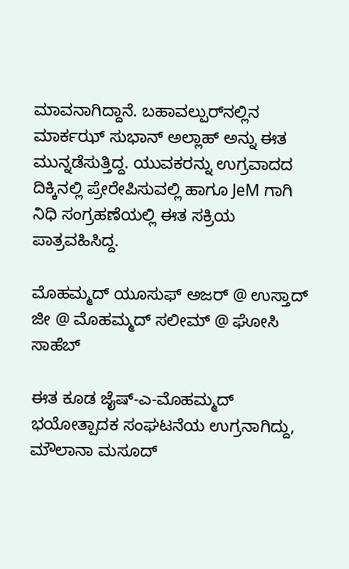ಮಾವನಾಗಿದ್ದಾನೆ. ಬಹಾವಲ್ಪುರ್‌ನಲ್ಲಿನ ಮಾರ್ಕಝ್ ಸುಭಾನ್ ಅಲ್ಲಾಹ್‌ ಅನ್ನು ಈತ ಮುನ್ನಡೆಸುತ್ತಿದ್ದ. ಯುವಕರನ್ನು ಉಗ್ರವಾದದ ದಿಕ್ಕಿನಲ್ಲಿ ಪ್ರೇರೇಪಿಸುವಲ್ಲಿ ಹಾಗೂ JeM ಗಾಗಿ ನಿಧಿ ಸಂಗ್ರಹಣೆಯಲ್ಲಿ ಈತ ಸಕ್ರಿಯ ಪಾತ್ರವಹಿಸಿದ್ದ.

ಮೊಹಮ್ಮದ್ ಯೂಸುಫ್ ಅಜರ್ @ ಉಸ್ತಾದ್ ಜೀ @ ಮೊಹಮ್ಮದ್ ಸಲೀಮ್ @ ಘೋಸಿ ಸಾಹೆಬ್

ಈತ ಕೂಡ ಜೈಷ್-ಎ-ಮೊಹಮ್ಮದ್ ಭಯೋತ್ಪಾದಕ ಸಂಘಟನೆಯ ಉಗ್ರನಾಗಿದ್ದು, ಮೌಲಾನಾ ಮಸೂದ್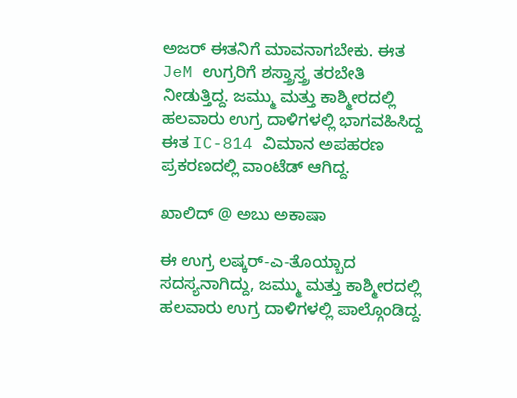ಅಜರ್ ಈತನಿಗೆ ಮಾವನಾಗಬೇಕು. ಈತ JeM ಉಗ್ರರಿಗೆ ಶಸ್ತ್ರಾಸ್ತ್ರ ತರಬೇತಿ ನೀಡುತ್ತಿದ್ದ. ಜಮ್ಮು ಮತ್ತು ಕಾಶ್ಮೀರದಲ್ಲಿ ಹಲವಾರು ಉಗ್ರ ದಾಳಿಗಳಲ್ಲಿ ಭಾಗವಹಿಸಿದ್ದ ಈತ IC-814 ವಿಮಾನ ಅಪಹರಣ ಪ್ರಕರಣದಲ್ಲಿ ವಾಂಟೆಡ್ ಆಗಿದ್ದ.

ಖಾಲಿದ್ @ ಅಬು ಅಕಾಷಾ

ಈ ಉಗ್ರ ಲಷ್ಕರ್-ಎ-ತೊಯ್ಬಾದ ಸದಸ್ಯನಾಗಿದ್ದು, ಜಮ್ಮು ಮತ್ತು ಕಾಶ್ಮೀರದಲ್ಲಿ ಹಲವಾರು ಉಗ್ರ ದಾಳಿಗಳಲ್ಲಿ ಪಾಲ್ಗೊಂಡಿದ್ದ.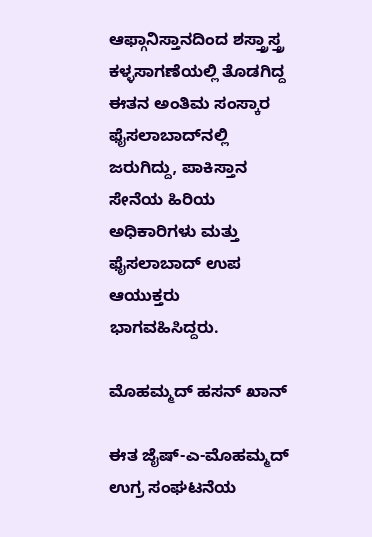ಆಫ್ಗಾನಿಸ್ತಾನದಿಂದ ಶಸ್ತ್ರಾಸ್ತ್ರ ಕಳ್ಳಸಾಗಣೆಯಲ್ಲಿ ತೊಡಗಿದ್ದ ಈತನ ಅಂತಿಮ ಸಂಸ್ಕಾರ ಫೈಸಲಾಬಾದ್‌ನಲ್ಲಿ ಜರುಗಿದ್ದು, ಪಾಕಿಸ್ತಾನ ಸೇನೆಯ ಹಿರಿಯ ಅಧಿಕಾರಿಗಳು ಮತ್ತು ಫೈಸಲಾಬಾದ್ ಉಪ ಆಯುಕ್ತರು ಭಾಗವಹಿಸಿದ್ದರು.

ಮೊಹಮ್ಮದ್ ಹಸನ್ ಖಾನ್

ಈತ ಜೈಷ್-ಎ-ಮೊಹಮ್ಮದ್ ಉಗ್ರ ಸಂಘಟನೆಯ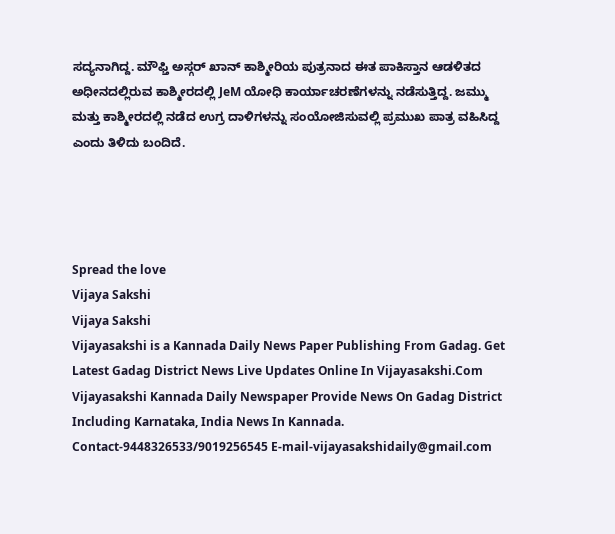ಸದ್ಯನಾಗಿದ್ದ. ಮೌಫ್ತಿ ಅಸ್ಗರ್ ಖಾನ್ ಕಾಶ್ಮೀರಿಯ ಪುತ್ರನಾದ ಈತ ಪಾಕಿಸ್ತಾನ ಆಡಳಿತದ ಅಧೀನದಲ್ಲಿರುವ ಕಾಶ್ಮೀರದಲ್ಲಿ JeM ಯೋಧಿ ಕಾರ್ಯಾಚರಣೆಗಳನ್ನು ನಡೆಸುತ್ತಿದ್ದ. ಜಮ್ಮು ಮತ್ತು ಕಾಶ್ಮೀರದಲ್ಲಿ ನಡೆದ ಉಗ್ರ ದಾಳಿಗಳನ್ನು ಸಂಯೋಜಿಸುವಲ್ಲಿ ಪ್ರಮುಖ ಪಾತ್ರ ವಹಿಸಿದ್ದ ಎಂದು ತಿಳಿದು ಬಂದಿದೆ.




Spread the love
Vijaya Sakshi
Vijaya Sakshi
Vijayasakshi is a Kannada Daily News Paper Publishing From Gadag. Get Latest Gadag District News Live Updates Online In Vijayasakshi.Com Vijayasakshi Kannada Daily Newspaper Provide News On Gadag District Including Karnataka, India News In Kannada. Contact-9448326533/9019256545 E-mail-vijayasakshidaily@gmail.com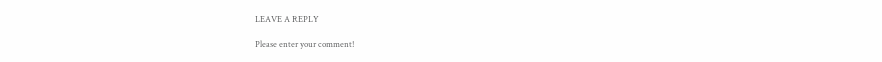LEAVE A REPLY

Please enter your comment!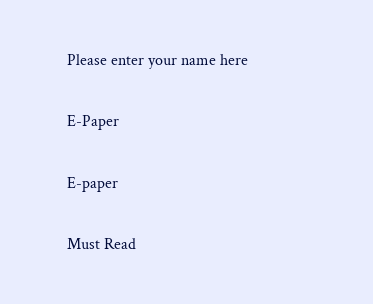Please enter your name here

E-Paper

E-paper

Must Read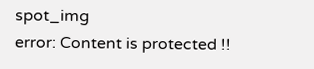spot_img
error: Content is protected !!